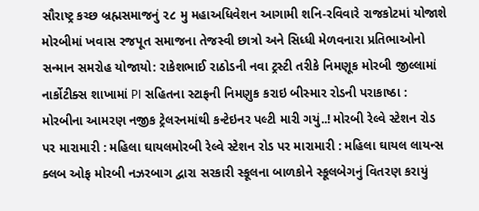સૌરાષ્ટ્ર કચ્છ બ્રહ્મસમાજનું ૨૮ મુ મહાઅધિવેશન આગામી શનિ-રવિવારે રાજકોટમાં યોજાશે મોરબીમાં ખવાસ રજપૂત સમાજના તેજસ્વી છાત્રો અને સિધ્ધી મેળવનારા પ્રતિભાઓનો સન્માન સમરોહ યોજાયો: રાકેશભાઈ રાઠોડની નવા ટ્રસ્ટી તરીકે નિમણૂક મોરબી જીલ્લામાં નાર્કોટીક્સ શાખામાં PI સહિતના સ્ટાફની નિમણુક કરાઇ બીસ્માર રોડની પરાકાષ્ઠા : મોરબીના આમરણ નજીક ટ્રેલરનમાંથી કન્ટેઇનર પલ્ટી મારી ગયું..! મોરબી રેલ્વે સ્ટેશન રોડ પર મારામારી : મહિલા ઘાયલમોરબી રેલ્વે સ્ટેશન રોડ પર મારામારી : મહિલા ઘાયલ લાયન્સ ક્લબ ઓફ મોરબી નઝરબાગ દ્વારા સરકારી સ્કૂલના બાળકોને સ્કૂલબેગનું વિતરણ કરાયું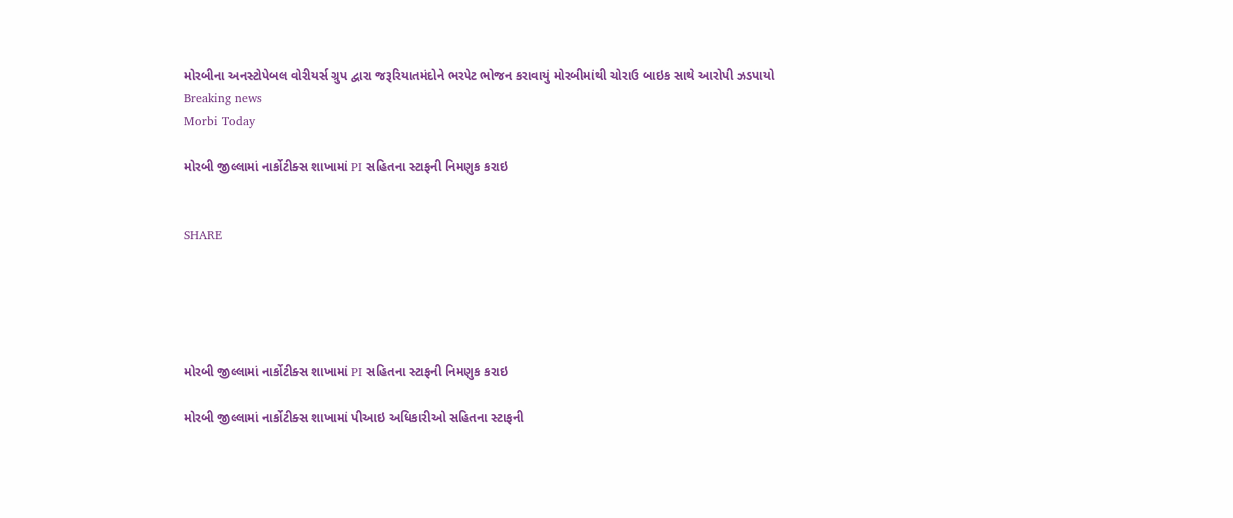મોરબીના અનસ્ટોપેબલ વોરીયર્સ ગ્રુપ દ્વારા જરૂરિયાતમંદોને ભરપેટ ભોજન કરાવાયું મોરબીમાંથી ચોરાઉ બાઇક સાથે આરોપી ઝડપાયો
Breaking news
Morbi Today

મોરબી જીલ્લામાં નાર્કોટીક્સ શાખામાં PI સહિતના સ્ટાફની નિમણુક કરાઇ


SHARE





મોરબી જીલ્લામાં નાર્કોટીક્સ શાખામાં PI સહિતના સ્ટાફની નિમણુક કરાઇ

મોરબી જીલ્લામાં નાર્કોટીક્સ શાખામાં પીઆઇ અધિકારીઓ સહિતના સ્ટાફની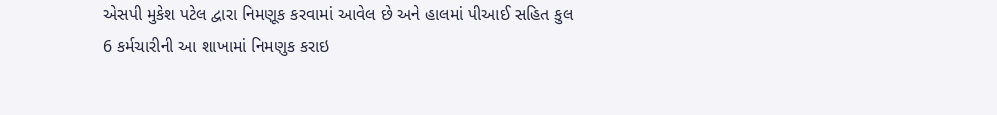એસપી મુકેશ પટેલ દ્વારા નિમણૂક કરવામાં આવેલ છે અને હાલમાં પીઆઈ સહિત કુલ 6 કર્મચારીની આ શાખામાં નિમણુક કરાઇ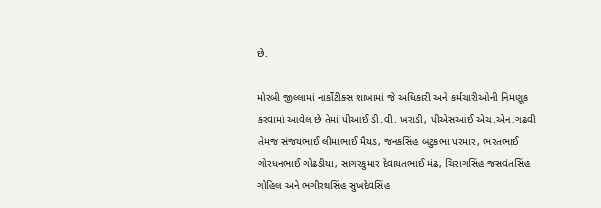છે.

મોરબી જીલ્લામાં નાર્કોટીક્સ શાખામાં જે અધિકારી અને કર્મચારીઓની નિમણૂક કરવામાં આવેલ છે તેમાં પીઆઈ ડી.વી. ખરાડી, પીએસઆઈ એચ.એન.ગઢવી તેમજ સંજયભાઈ લીમાભાઈ મૈયડ, જનકસિંહ બટુકભા પરમાર, ભરતભાઈ ગોરધનભાઈ ગોઢડીયા, સાગરકુમાર દેવાયતભાઈ મંઢ, ચિરાગસિંહ જસવંતસિંહ ગોહિલ અને ભગીરથસિંહ સુખદેવસિંહ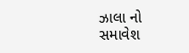ઝાલા નો સમાવેશ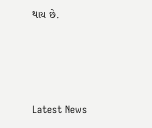થાય છે.




Latest News